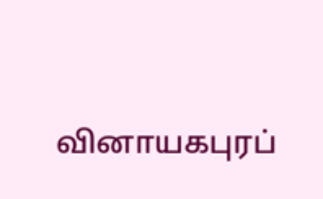வினாயகபுரப்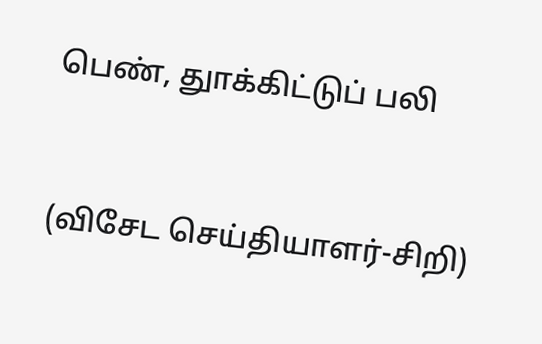பெண், துாக்கிட்டுப் பலி



(விசேட செய்தியாளர்-சிறி)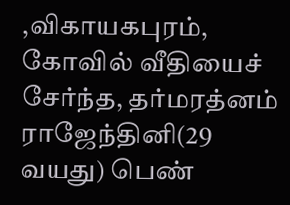,விகாயகபுரம், கோவில் வீதியைச் சேர்ந்த, தர்மரத்னம் ராஜேந்தினி(29 வயது) பெண்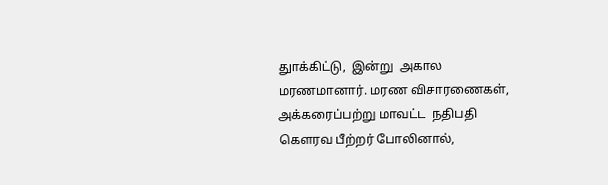துாக்கிட்டு,  இன்று  அகால மரணமானார். மரண விசாரணைகள், அக்கரைப்பற்று மாவட்ட  நதிபதி கௌரவ பீற்றர் போலினால்,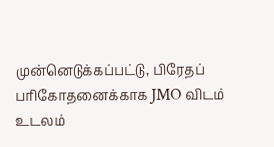முன்னெடுக்கப்பட்டு, பிரேதப் பரிகோதனைக்காக JMO விடம் உடலம்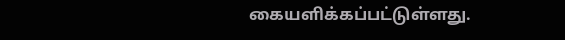கையளிக்கப்பட்டுள்ளது.